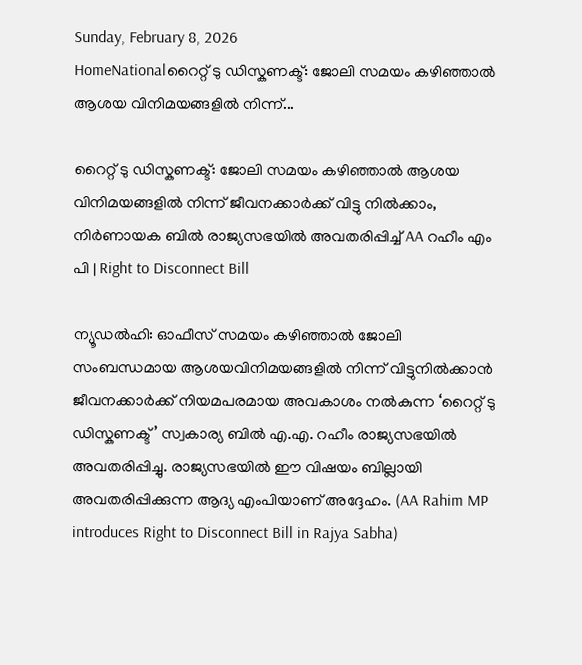Sunday, February 8, 2026
HomeNationalറൈറ്റ് ടു ഡിസ്കണക്ട്: ജോലി സമയം കഴിഞ്ഞാൽ ആശയ വിനിമയങ്ങളിൽ നിന്ന്...

റൈറ്റ് ടു ഡിസ്കണക്ട്: ജോലി സമയം കഴിഞ്ഞാൽ ആശയ വിനിമയങ്ങളിൽ നിന്ന് ജീവനക്കാർക്ക് വിട്ടു നിൽക്കാം, നിർണായക ബിൽ രാജ്യസഭയിൽ അവതരിപ്പിച്ച് AA റഹീം എം പി | Right to Disconnect Bill

ന്യൂഡൽഹി: ഓഫീസ് സമയം കഴിഞ്ഞാൽ ജോലി സംബന്ധമായ ആശയവിനിമയങ്ങളിൽ നിന്ന് വിട്ടുനിൽക്കാൻ ജീവനക്കാർക്ക് നിയമപരമായ അവകാശം നൽകുന്ന ‘റൈറ്റ് ടു ഡിസ്കണക്ട്’ സ്വകാര്യ ബിൽ എ.എ. റഹീം രാജ്യസഭയിൽ അവതരിപ്പിച്ചു. രാജ്യസഭയിൽ ഈ വിഷയം ബില്ലായി അവതരിപ്പിക്കുന്ന ആദ്യ എംപിയാണ് അദ്ദേഹം. (AA Rahim MP introduces Right to Disconnect Bill in Rajya Sabha)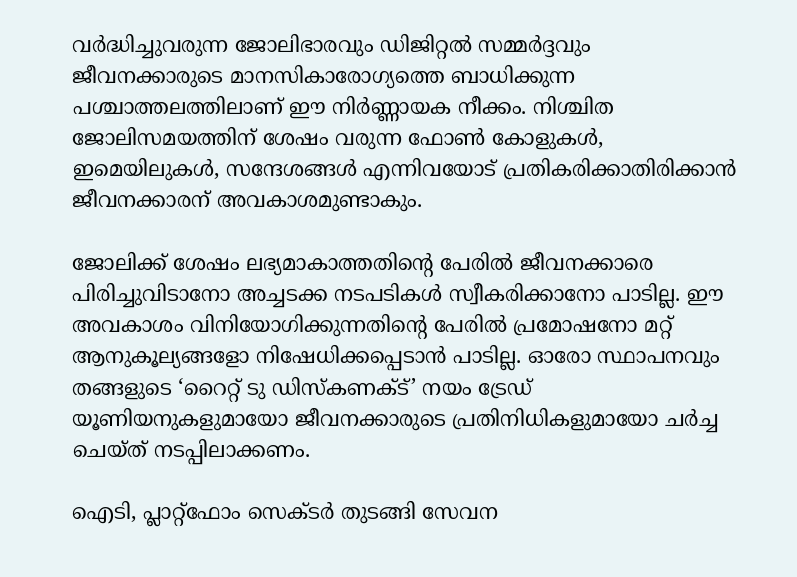വർദ്ധിച്ചുവരുന്ന ജോലിഭാരവും ഡിജിറ്റൽ സമ്മർദ്ദവും ജീവനക്കാരുടെ മാനസികാരോഗ്യത്തെ ബാധിക്കുന്ന പശ്ചാത്തലത്തിലാണ് ഈ നിർണ്ണായക നീക്കം. നിശ്ചിത ജോലിസമയത്തിന് ശേഷം വരുന്ന ഫോൺ കോളുകൾ, ഇമെയിലുകൾ, സന്ദേശങ്ങൾ എന്നിവയോട് പ്രതികരിക്കാതിരിക്കാൻ ജീവനക്കാരന് അവകാശമുണ്ടാകും.

ജോലിക്ക് ശേഷം ലഭ്യമാകാത്തതിന്റെ പേരിൽ ജീവനക്കാരെ പിരിച്ചുവിടാനോ അച്ചടക്ക നടപടികൾ സ്വീകരിക്കാനോ പാടില്ല. ഈ അവകാശം വിനിയോഗിക്കുന്നതിന്റെ പേരിൽ പ്രമോഷനോ മറ്റ് ആനുകൂല്യങ്ങളോ നിഷേധിക്കപ്പെടാൻ പാടില്ല. ഓരോ സ്ഥാപനവും തങ്ങളുടെ ‘റൈറ്റ് ടു ഡിസ്കണക്ട്’ നയം ട്രേഡ് യൂണിയനുകളുമായോ ജീവനക്കാരുടെ പ്രതിനിധികളുമായോ ചർച്ച ചെയ്ത് നടപ്പിലാക്കണം.

ഐടി, പ്ലാറ്റ്‌ഫോം സെക്ടർ തുടങ്ങി സേവന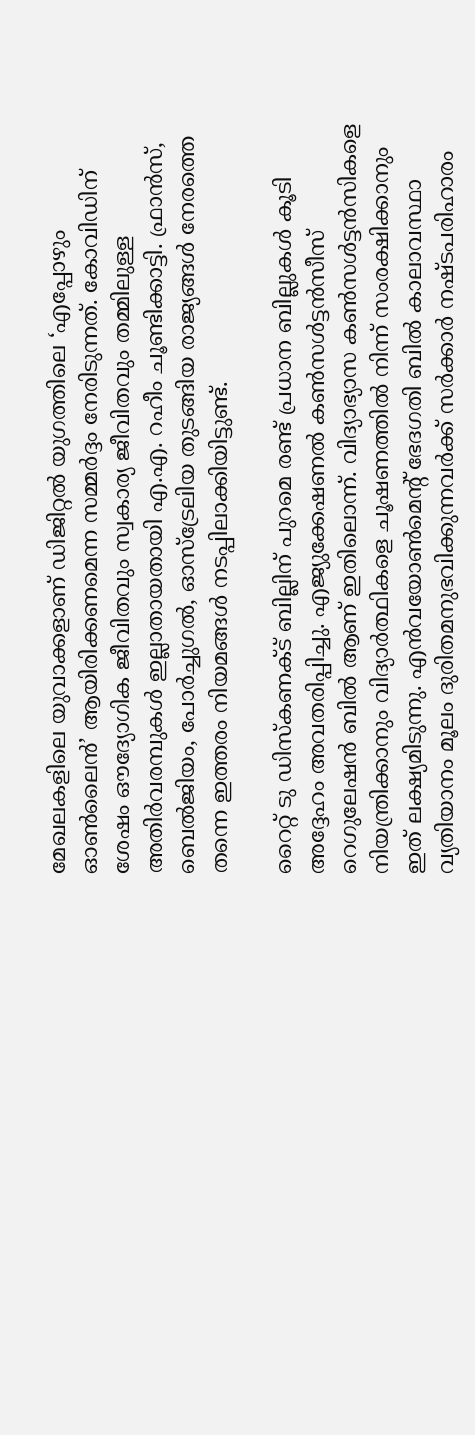മേഖലകളിലെ യുവാക്കളാണ് ഡിജിറ്റൽ യുഗത്തിലെ ‘എപ്പോഴും ഓൺലൈൻ’ ആയിരിക്കണമെന്ന സമ്മർദ്ദം നേരിടുന്നത്. കോവിഡിന് ശേഷം ഔദ്യോഗിക ജീവിതവും സ്വകാര്യ ജീവിതവും തമ്മിലുള്ള അതിർവരമ്പുകൾ ഇല്ലാതായതായി എ.എ. റഹീം ചൂണ്ടിക്കാട്ടി. ഫ്രാൻസ്, ബെൽജിയം, പോർച്ചുഗൽ, ഓസ്‌ട്രേലിയ തുടങ്ങിയ രാജ്യങ്ങൾ നേരത്തെ തന്നെ ഇത്തരം നിയമങ്ങൾ നടപ്പിലാക്കിയിട്ടുണ്ട്.

റൈറ്റ് ടു ഡിസ്കണക്ട് ബില്ലിന് പുറമെ രണ്ട് പ്രധാന ബില്ലുകൾ കൂടി അദ്ദേഹം അവതരിപ്പിച്ചു. എജ്യുക്കേഷണൽ കൺസൾട്ടൻസീസ് റെഗുലേഷൻ ബിൽ ആണ് ഇതിലൊന്ന്. വിദ്യാഭ്യാസ കൺസൾട്ടൻസികളെ നിയന്ത്രിക്കാനും വിദ്യാർത്ഥികളെ ചൂഷണത്തിൽ നിന്ന് സംരക്ഷിക്കാനും ഇത് ലക്ഷ്യമിടുന്നു. എൻവയോൺമെന്റ് ഭേദഗതി ബിൽ കാലാവസ്ഥാ വ്യതിയാനം മൂലം ദുരിതമനുഭവിക്കുന്നവർക്ക് സർക്കാർ നഷ്ടപരിഹാരം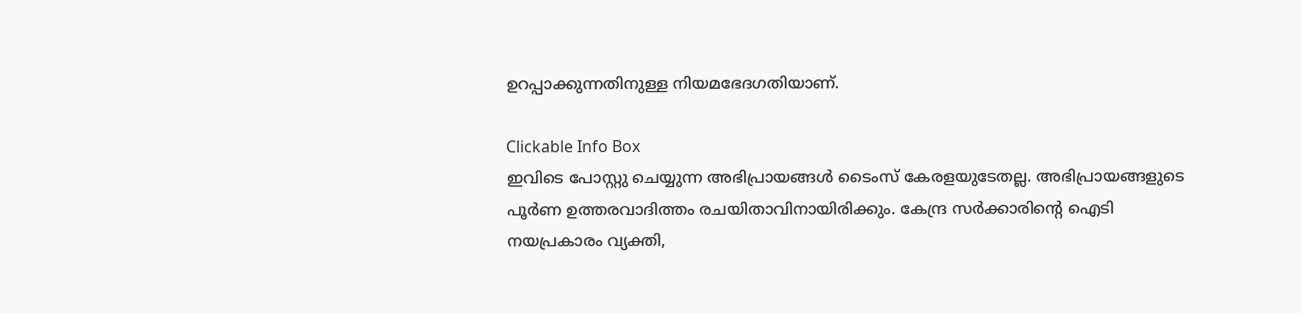ഉറപ്പാക്കുന്നതിനുള്ള നിയമഭേദഗതിയാണ്.

Clickable Info Box
ഇവിടെ പോസ്റ്റു ചെയ്യുന്ന അഭിപ്രായങ്ങൾ ടൈംസ് കേരളയുടേതല്ല. അഭിപ്രായങ്ങളുടെ പൂർണ ഉത്തരവാദിത്തം രചയിതാവിനായിരിക്കും. കേന്ദ്ര സർക്കാരിന്റെ ഐടി നയപ്രകാരം വ്യക്തി,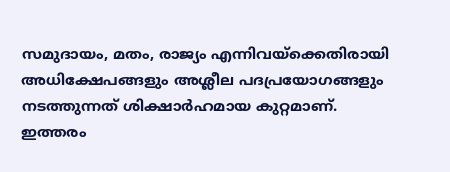സമുദായം, മതം, രാജ്യം എന്നിവയ്ക്കെതിരായി അധിക്ഷേപങ്ങളും അശ്ലീല പദപ്രയോഗങ്ങളും നടത്തുന്നത് ശിക്ഷാർഹമായ കുറ്റമാണ്. ഇത്തരം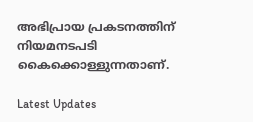അഭിപ്രായ പ്രകടനത്തിന് നിയമനടപടി കൈക്കൊള്ളുന്നതാണ്.

Latest Updates